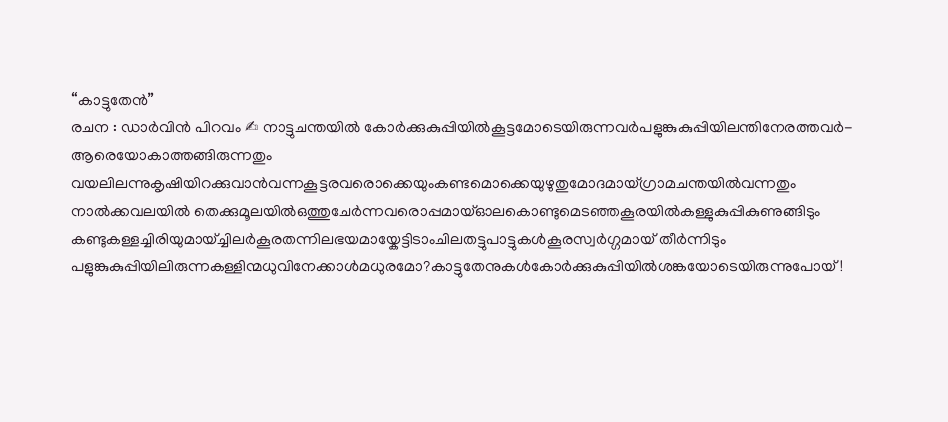“കാട്ടുതേൻ”
രചന : ഡാർവിൻ പിറവം ✍ നാട്ടുചന്തയിൽ കോർക്കുകുപ്പിയിൽകൂട്ടമോടെയിരുന്നവർപളുങ്കുകുപ്പിയിലന്തിനേരത്തവർ-ആരെയോകാത്തങ്ങിരുന്നതും വയലിലന്നുകൃഷിയിറക്കുവാൻവന്നകൂട്ടരവരൊക്കെയുംകണ്ടമൊക്കെയുഴുതുമോദമായ്ഗ്രാമചന്തയിൽവന്നതും നാൽക്കവലയിൽ തെക്കുമൂലയിൽഒത്തുചേർന്നവരൊപ്പമായ്ഓലകൊണ്ടുമെടഞ്ഞകൂരയിൽകള്ളുകുപ്പികുണുങ്ങിടും കണ്ടുകള്ളച്ചിരിയുമായ്ച്ചിലർകൂരതന്നിലഭയമായ്കേട്ടിടാംചിലതട്ടുപാട്ടുകൾകൂരസ്വർഗ്ഗമായ് തീർന്നിടും പളുങ്കുകുപ്പിയിലിരുന്നകള്ളിന്മധുവിനേക്കാൾമധുരമോ?കാട്ടുതേനുകൾകോർക്കുകുപ്പിയിൽശങ്കയോടെയിരുന്നുപോയ്!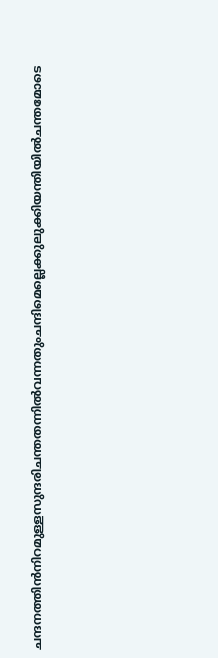ചന്ദനത്തിൻനിറമുള്ളസുന്ദരിചന്തതന്നിൽവന്നതുംചന്ദിമെല്ലെക്കുലുക്കിയന്തിയിൽചന്തമോടെ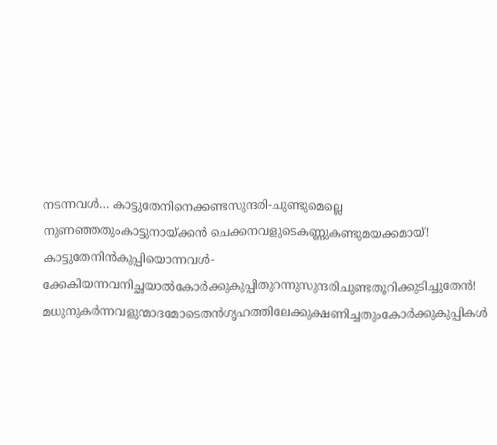നടന്നവൾ… കാട്ടുതേനിനെക്കണ്ടസുന്ദരി-ചുണ്ടുമെല്ലെ നുണഞ്ഞതുംകാട്ടുനായ്ക്കൻ ചെക്കനവളുടെകണ്ണുകണ്ടുമയക്കമായ്! കാട്ടുതേനിൻകുപ്പിയൊന്നവൾ-ക്കേകിയന്നവനിച്ഛയാൽകോർക്കുകുപ്പിതുറന്നുസുന്ദരിചുണ്ടതൂറിക്കുടിച്ചുതേൻ! മധുനുകർന്നവളുന്മാദമോടെതൻഗൃഹത്തിലേക്കുക്ഷണിച്ചതുംകോർക്കുകുപ്പികൾ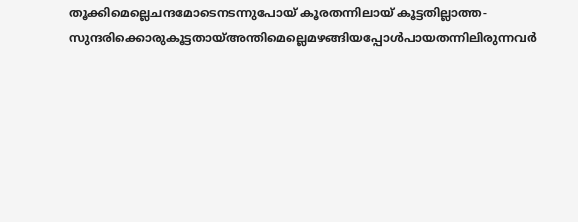തൂക്കിമെല്ലെചന്ദമോടെനടന്നുപോയ് കൂരതന്നിലായ് കൂട്ടതില്ലാത്ത-സുന്ദരിക്കൊരുകൂട്ടതായ്അന്തിമെല്ലെമഴങ്ങിയപ്പോൾപായതന്നിലിരുന്നവർ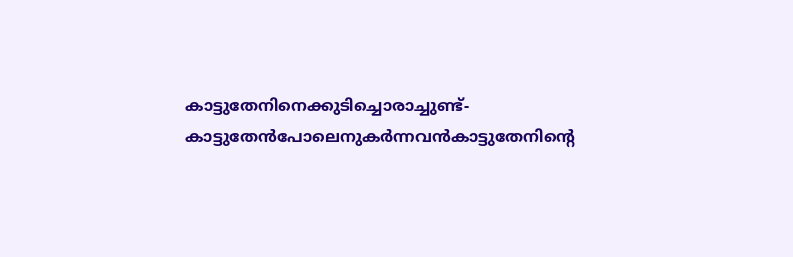കാട്ടുതേനിനെക്കുടിച്ചൊരാച്ചുണ്ട്-കാട്ടുതേൻപോലെനുകർന്നവൻകാട്ടുതേനിൻ്റെ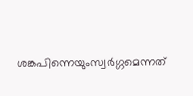ശങ്കപിന്നെയുംസ്വർഗ്ഗമെന്നത്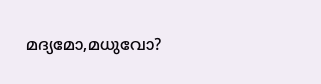മദ്യമോ,മധുവോ?